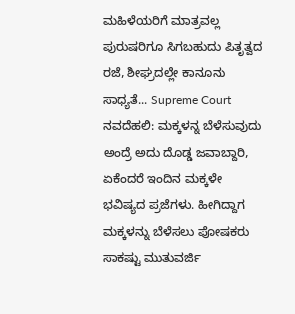ಮಹಿಳೆಯರಿಗೆ ಮಾತ್ರವಲ್ಲ ಪುರುಷರಿಗೂ ಸಿಗಬಹುದು ಪಿತೃತ್ವದ ರಜೆ, ಶೀಘ್ರದಲ್ಲೇ ಕಾನೂನು ಸಾಧ್ಯತೆ... Supreme Court
ನವದೆಹಲಿ: ಮಕ್ಕಳನ್ನ ಬೆಳೆಸುವುದು ಅಂದ್ರೆ ಅದು ದೊಡ್ಡ ಜವಾಬ್ದಾರಿ, ಏಕೆಂದರೆ ಇಂದಿನ ಮಕ್ಕಳೇ ಭವಿಷ್ಯದ ಪ್ರಜೆಗಳು. ಹೀಗಿದ್ದಾಗ ಮಕ್ಕಳನ್ನು ಬೆಳೆಸಲು ಪೋಷಕರು ಸಾಕಷ್ಟು ಮುತುವರ್ಜಿ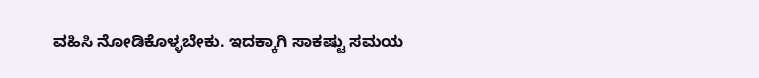ವಹಿಸಿ ನೋಡಿಕೊಳ್ಳಬೇಕು. ಇದಕ್ಕಾಗಿ ಸಾಕಷ್ಟು ಸಮಯ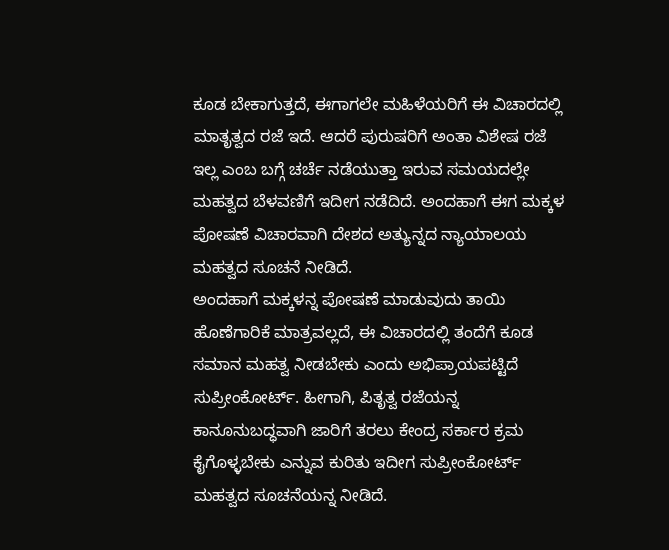ಕೂಡ ಬೇಕಾಗುತ್ತದೆ, ಈಗಾಗಲೇ ಮಹಿಳೆಯರಿಗೆ ಈ ವಿಚಾರದಲ್ಲಿ ಮಾತೃತ್ವದ ರಜೆ ಇದೆ. ಆದರೆ ಪುರುಷರಿಗೆ ಅಂತಾ ವಿಶೇಷ ರಜೆ ಇಲ್ಲ ಎಂಬ ಬಗ್ಗೆ ಚರ್ಚೆ ನಡೆಯುತ್ತಾ ಇರುವ ಸಮಯದಲ್ಲೇ ಮಹತ್ವದ ಬೆಳವಣಿಗೆ ಇದೀಗ ನಡೆದಿದೆ. ಅಂದಹಾಗೆ ಈಗ ಮಕ್ಕಳ ಪೋಷಣೆ ವಿಚಾರವಾಗಿ ದೇಶದ ಅತ್ಯುನ್ನದ ನ್ಯಾಯಾಲಯ ಮಹತ್ವದ ಸೂಚನೆ ನೀಡಿದೆ.
ಅಂದಹಾಗೆ ಮಕ್ಕಳನ್ನ ಪೋಷಣೆ ಮಾಡುವುದು ತಾಯಿ ಹೊಣೆಗಾರಿಕೆ ಮಾತ್ರವಲ್ಲದೆ, ಈ ವಿಚಾರದಲ್ಲಿ ತಂದೆಗೆ ಕೂಡ ಸಮಾನ ಮಹತ್ವ ನೀಡಬೇಕು ಎಂದು ಅಭಿಪ್ರಾಯಪಟ್ಟಿದೆ ಸುಪ್ರೀಂಕೋರ್ಟ್. ಹೀಗಾಗಿ, ಪಿತೃತ್ವ ರಜೆಯನ್ನ ಕಾನೂನುಬದ್ಧವಾಗಿ ಜಾರಿಗೆ ತರಲು ಕೇಂದ್ರ ಸರ್ಕಾರ ಕ್ರಮ ಕೈಗೊಳ್ಳಬೇಕು ಎನ್ನುವ ಕುರಿತು ಇದೀಗ ಸುಪ್ರೀಂಕೋರ್ಟ್ ಮಹತ್ವದ ಸೂಚನೆಯನ್ನ ನೀಡಿದೆ.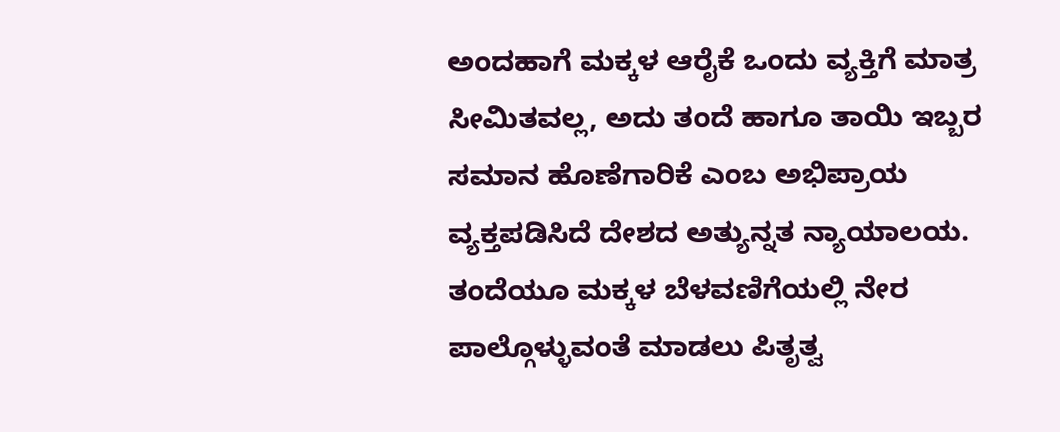ಅಂದಹಾಗೆ ಮಕ್ಕಳ ಆರೈಕೆ ಒಂದು ವ್ಯಕ್ತಿಗೆ ಮಾತ್ರ ಸೀಮಿತವಲ್ಲ, ಅದು ತಂದೆ ಹಾಗೂ ತಾಯಿ ಇಬ್ಬರ ಸಮಾನ ಹೊಣೆಗಾರಿಕೆ ಎಂಬ ಅಭಿಪ್ರಾಯ ವ್ಯಕ್ತಪಡಿಸಿದೆ ದೇಶದ ಅತ್ಯುನ್ನತ ನ್ಯಾಯಾಲಯ. ತಂದೆಯೂ ಮಕ್ಕಳ ಬೆಳವಣಿಗೆಯಲ್ಲಿ ನೇರ ಪಾಲ್ಗೊಳ್ಳುವಂತೆ ಮಾಡಲು ಪಿತೃತ್ವ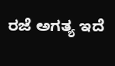ರಜೆ ಅಗತ್ಯ ಇದೆ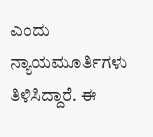ಎಂದು ನ್ಯಾಯಮೂರ್ತಿಗಳು ತಿಳಿಸಿದ್ದಾರೆ. ಈ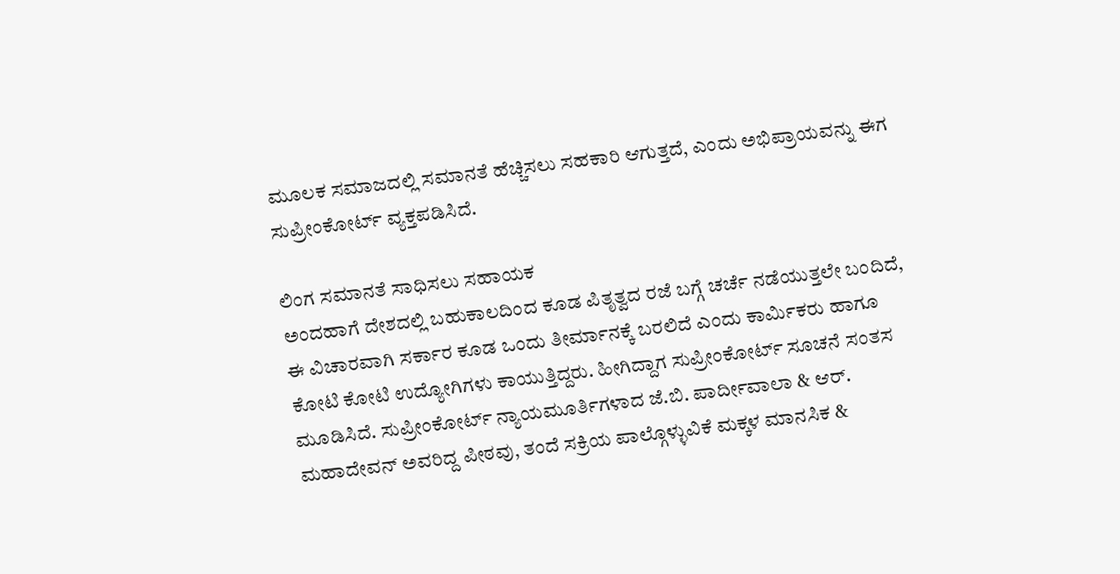ಮೂಲಕ ಸಮಾಜದಲ್ಲಿ ಸಮಾನತೆ ಹೆಚ್ಚಿಸಲು ಸಹಕಾರಿ ಆಗುತ್ತದೆ, ಎಂದು ಅಭಿಪ್ರಾಯವನ್ನು ಈಗ ಸುಪ್ರೀಂಕೋರ್ಟ್ ವ್ಯಕ್ತಪಡಿಸಿದೆ.

ಲಿಂಗ ಸಮಾನತೆ ಸಾಧಿಸಲು ಸಹಾಯಕ
ಅಂದಹಾಗೆ ದೇಶದಲ್ಲಿ ಬಹುಕಾಲದಿಂದ ಕೂಡ ಪಿತೃತ್ವದ ರಜೆ ಬಗ್ಗೆ ಚರ್ಚೆ ನಡೆಯುತ್ತಲೇ ಬಂದಿದೆ, ಈ ವಿಚಾರವಾಗಿ ಸರ್ಕಾರ ಕೂಡ ಒಂದು ತೀರ್ಮಾನಕ್ಕೆ ಬರಲಿದೆ ಎಂದು ಕಾರ್ಮಿಕರು ಹಾಗೂ ಕೋಟಿ ಕೋಟಿ ಉದ್ಯೋಗಿಗಳು ಕಾಯುತ್ತಿದ್ದರು. ಹೀಗಿದ್ದಾಗ ಸುಪ್ರೀಂಕೋರ್ಟ್ ಸೂಚನೆ ಸಂತಸ ಮೂಡಿಸಿದೆ. ಸುಪ್ರೀಂಕೋರ್ಟ್ ನ್ಯಾಯಮೂರ್ತಿಗಳಾದ ಜೆ.ಬಿ. ಪಾರ್ದೀವಾಲಾ & ಆರ್. ಮಹಾದೇವನ್ ಅವರಿದ್ದ ಪೀಠವು, ತಂದೆ ಸಕ್ರಿಯ ಪಾಲ್ಗೊಳ್ಳುವಿಕೆ ಮಕ್ಕಳ ಮಾನಸಿಕ &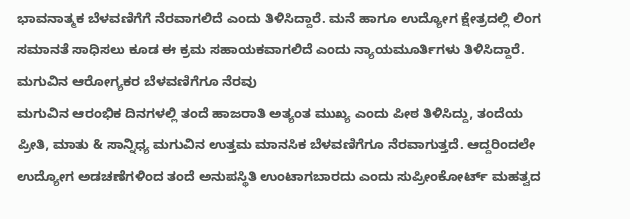ಭಾವನಾತ್ಮಕ ಬೆಳವಣಿಗೆಗೆ ನೆರವಾಗಲಿದೆ ಎಂದು ತಿಳಿಸಿದ್ದಾರೆ. ಮನೆ ಹಾಗೂ ಉದ್ಯೋಗ ಕ್ಷೇತ್ರದಲ್ಲಿ ಲಿಂಗ ಸಮಾನತೆ ಸಾಧಿಸಲು ಕೂಡ ಈ ಕ್ರಮ ಸಹಾಯಕವಾಗಲಿದೆ ಎಂದು ನ್ಯಾಯಮೂರ್ತಿಗಳು ತಿಳಿಸಿದ್ದಾರೆ.
ಮಗುವಿನ ಆರೋಗ್ಯಕರ ಬೆಳವಣಿಗೆಗೂ ನೆರವು
ಮಗುವಿನ ಆರಂಭಿಕ ದಿನಗಳಲ್ಲಿ ತಂದೆ ಹಾಜರಾತಿ ಅತ್ಯಂತ ಮುಖ್ಯ ಎಂದು ಪೀಠ ತಿಳಿಸಿದ್ದು, ತಂದೆಯ ಪ್ರೀತಿ, ಮಾತು & ಸಾನ್ನಿಧ್ಯ ಮಗುವಿನ ಉತ್ತಮ ಮಾನಸಿಕ ಬೆಳವಣಿಗೆಗೂ ನೆರವಾಗುತ್ತದೆ. ಆದ್ದರಿಂದಲೇ ಉದ್ಯೋಗ ಅಡಚಣೆಗಳಿಂದ ತಂದೆ ಅನುಪಸ್ಥಿತಿ ಉಂಟಾಗಬಾರದು ಎಂದು ಸುಪ್ರೀಂಕೋರ್ಟ್ ಮಹತ್ವದ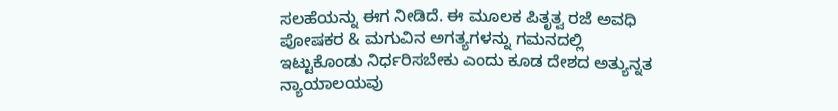ಸಲಹೆಯನ್ನು ಈಗ ನೀಡಿದೆ. ಈ ಮೂಲಕ ಪಿತೃತ್ವ ರಜೆ ಅವಧಿ ಪೋಷಕರ & ಮಗುವಿನ ಅಗತ್ಯಗಳನ್ನು ಗಮನದಲ್ಲಿ ಇಟ್ಟುಕೊಂಡು ನಿರ್ಧರಿಸಬೇಕು ಎಂದು ಕೂಡ ದೇಶದ ಅತ್ಯುನ್ನತ ನ್ಯಾಯಾಲಯವು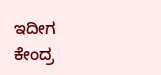ಇದೀಗ ಕೇಂದ್ರ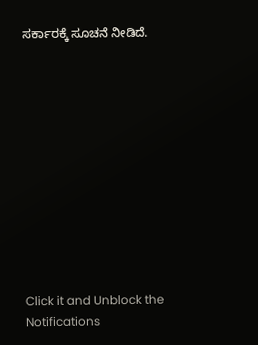ಸರ್ಕಾರಕ್ಕೆ ಸೂಚನೆ ನೀಡಿದೆ.












Click it and Unblock the Notifications